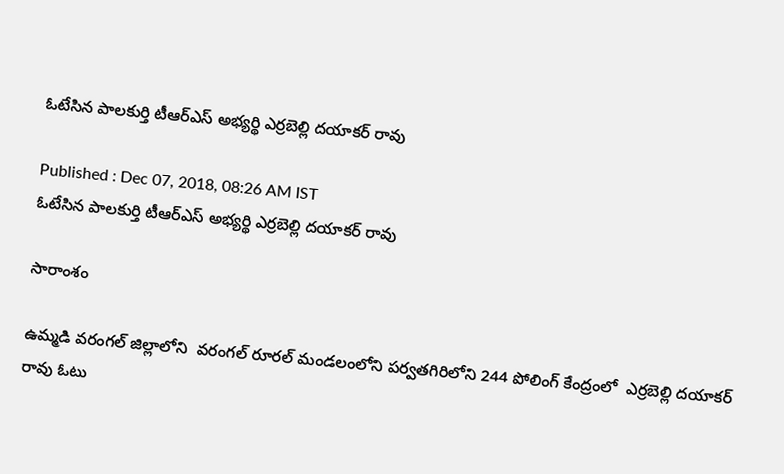ఓటేసిన పాలకుర్తి టీఆర్ఎస్ అభ్యర్థి ఎర్రబెల్లి దయాకర్ రావు

Published : Dec 07, 2018, 08:26 AM IST
ఓటేసిన పాలకుర్తి టీఆర్ఎస్ అభ్యర్థి ఎర్రబెల్లి దయాకర్ రావు

సారాంశం

ఉమ్మడి వరంగల్ జిల్లాలోని  వరంగల్ రూరల్ మండలంలోని పర్వతగిరిలోని 244 పోలింగ్ కేంద్రంలో  ఎర్రబెల్లి దయాకర్ రావు ఓటు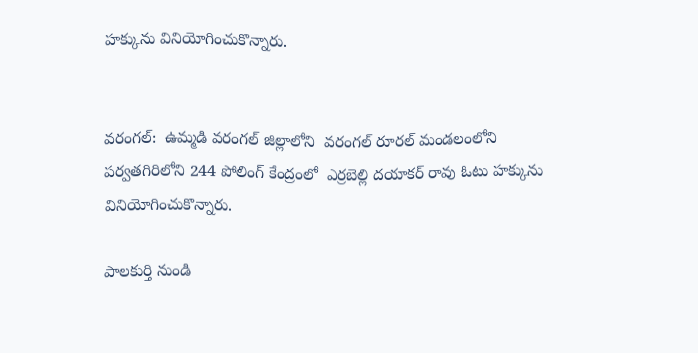హక్కును వినియోగించుకొన్నారు.


వరంగల్:  ఉమ్మడి వరంగల్ జిల్లాలోని  వరంగల్ రూరల్ మండలంలోని పర్వతగిరిలోని 244 పోలింగ్ కేంద్రంలో  ఎర్రబెల్లి దయాకర్ రావు ఓటు హక్కును వినియోగించుకొన్నారు.

పాలకుర్తి నుండి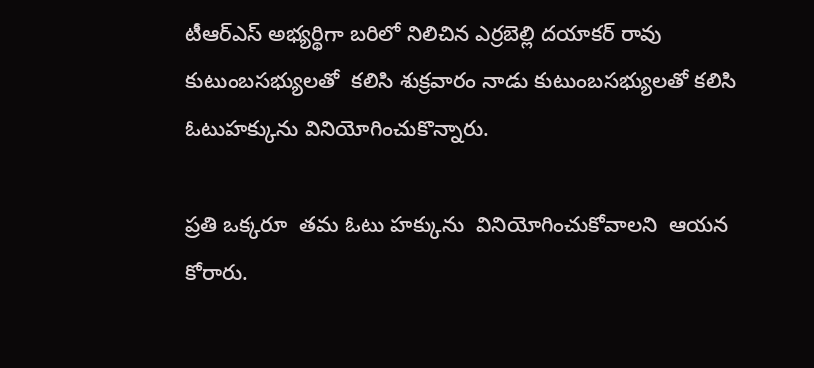టీఆర్ఎస్ అభ్యర్థిగా బరిలో నిలిచిన ఎర్రబెల్లి దయాకర్ రావు  కుటుంబసభ్యులతో  కలిసి శుక్రవారం నాడు కుటుంబసభ్యులతో కలిసి ఓటుహక్కును వినియోగించుకొన్నారు.

ప్రతి ఒక్కరూ  తమ ఓటు హక్కును  వినియోగించుకోవాలని  ఆయన  కోరారు.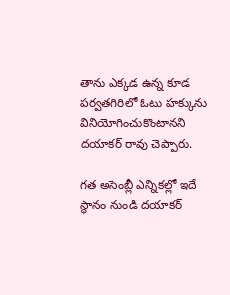తాను ఎక్కడ ఉన్న కూడ పర్వతగిరిలో ఓటు హక్కును  వినియోగించుకొంటానని దయాకర్ రావు చెప్పారు.

గత అసెంబ్లీ ఎన్నికల్లో ఇదే స్థానం నుండి దయాకర్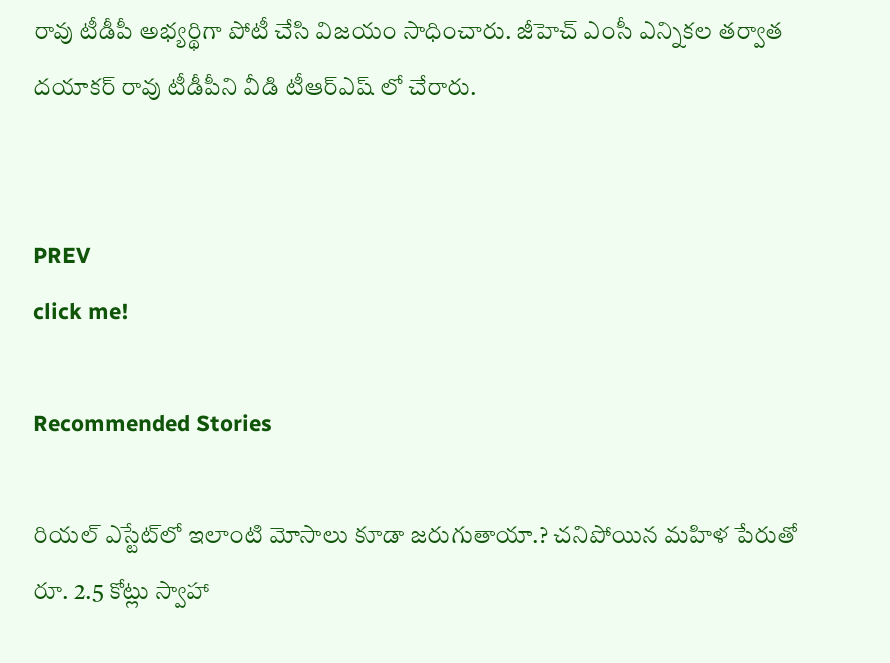రావు టీడీపీ అభ్యర్థిగా పోటీ చేసి విజయం సాధించారు. జీహెచ్ ఎంసీ ఎన్నికల తర్వాత దయాకర్ రావు టీడీపీని వీడి టీఆర్ఎష్ లో చేరారు.


PREV
click me!

Recommended Stories

రియ‌ల్ ఎస్టేట్‌లో ఇలాంటి మోసాలు కూడా జ‌రుగుతాయా.? చ‌నిపోయిన మ‌హిళ పేరుతో రూ. 2.5 కోట్లు స్వాహా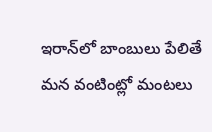ఇరాన్‌లో బాంబులు పేలితే మ‌న వంటింట్లో మంట‌లు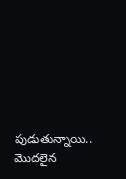పుడుతున్నాయి.. మొద‌లైన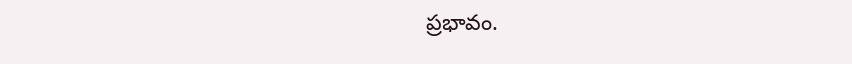ప్ర‌భావం.